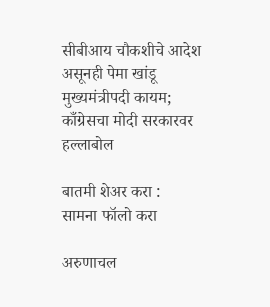सीबीआय चौकशीचे आदेश असूनही पेमा खांडू मुख्यमंत्रीपदी कायम; काँग्रेसचा मोदी सरकारवर हल्लाबोल

बातमी शेअर करा :
सामना फॉलो करा

अरुणाचल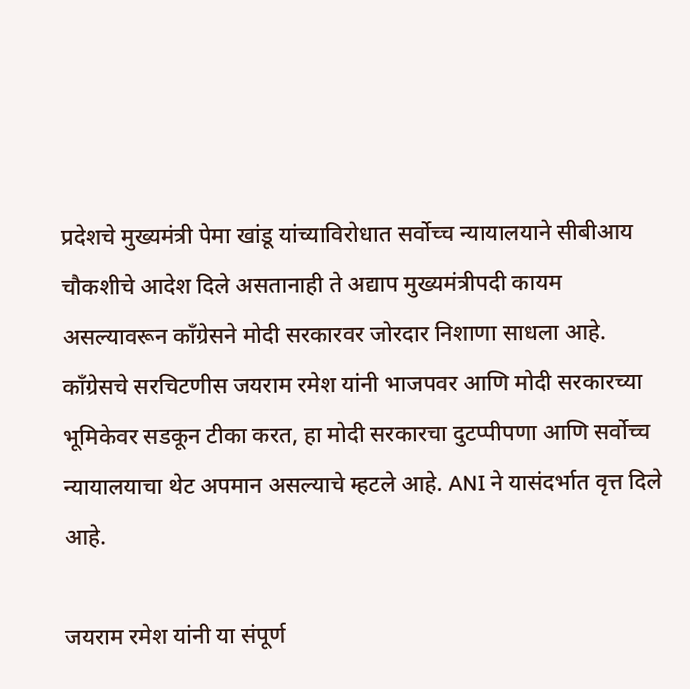प्रदेशचे मुख्यमंत्री पेमा खांडू यांच्याविरोधात सर्वोच्च न्यायालयाने सीबीआय चौकशीचे आदेश दिले असतानाही ते अद्याप मुख्यमंत्रीपदी कायम असल्यावरून काँग्रेसने मोदी सरकारवर जोरदार निशाणा साधला आहे. काँग्रेसचे सरचिटणीस जयराम रमेश यांनी भाजपवर आणि मोदी सरकारच्या भूमिकेवर सडकून टीका करत, हा मोदी सरकारचा दुटप्पीपणा आणि सर्वोच्च न्यायालयाचा थेट अपमान असल्याचे म्हटले आहे. ANI ने यासंदर्भात वृत्त दिले आहे.

जयराम रमेश यांनी या संपूर्ण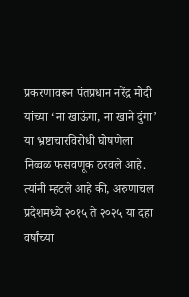प्रकरणावरून पंतप्रधान नरेंद्र मोदी यांच्या ‘ना खाऊंगा, ना खाने दुंगा’ या भ्रष्टाचारविरोधी घोषणेला निव्वळ फसवणूक ठरवले आहे. त्यांनी म्हटले आहे की, अरुणाचल प्रदेशमध्ये २०१५ ते २०२५ या दहा वर्षांच्या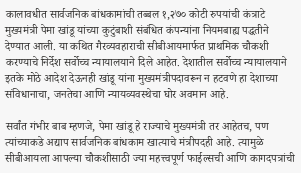कालावधीत सार्वजनिक बांधकामांची तब्बल १,२७० कोटी रुपयांची कंत्राटे मुख्यमंत्री पेमा खांडू यांच्या कुटुंबाशी संबंधित कंपन्यांना नियमबाह्य पद्धतीने देण्यात आली. या कथित गैरव्यवहाराची सीबीआयमार्फत प्राथमिक चौकशी करण्याचे निर्देश सर्वोच्च न्यायालयाने दिले आहेत. देशातील सर्वोच्च न्यायालयाने इतके मोठे आदेश देऊनही खांडू यांना मुख्यमंत्रीपदावरून न हटवणे हा देशाच्या संविधानाचा, जनतेचा आणि न्यायव्यवस्थेचा घोर अवमान आहे.

सर्वांत गंभीर बाब म्हणजे, पेमा खांडू हे राज्याचे मुख्यमंत्री तर आहेतच, पण त्यांच्याकडे अद्याप सार्वजनिक बांधकाम खात्याचे मंत्रीपदही आहे. त्यामुळे सीबीआयला आपल्या चौकशीसाठी ज्या महत्त्वपूर्ण फाईल्सची आणि कागदपत्रांची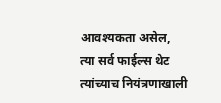आवश्यकता असेल, त्या सर्व फाईल्स थेट त्यांच्याच नियंत्रणाखाली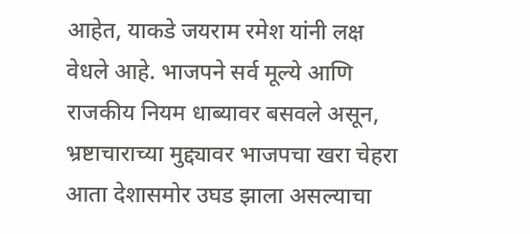आहेत, याकडे जयराम रमेश यांनी लक्ष वेधले आहे. भाजपने सर्व मूल्ये आणि राजकीय नियम धाब्यावर बसवले असून, भ्रष्टाचाराच्या मुद्द्यावर भाजपचा खरा चेहरा आता देशासमोर उघड झाला असल्याचा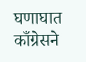घणाघात काँग्रेसने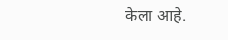केला आहे.